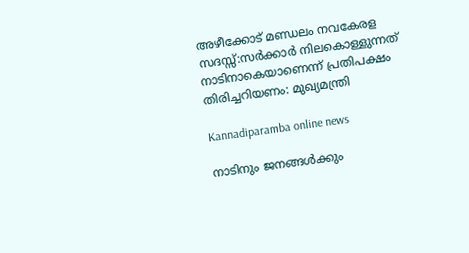അഴീക്കോട് മണ്ഡലം നവകേരള സദസ്സ്:സര്‍ക്കാര്‍ നിലകൊള്ളുന്നത് നാടിനാകെയാണെന്ന് പ്രതിപക്ഷം തിരിച്ചറിയണം: മുഖ്യമന്ത്രി

Kannadiparamba online news

നാടിനും ജനങ്ങള്‍ക്കും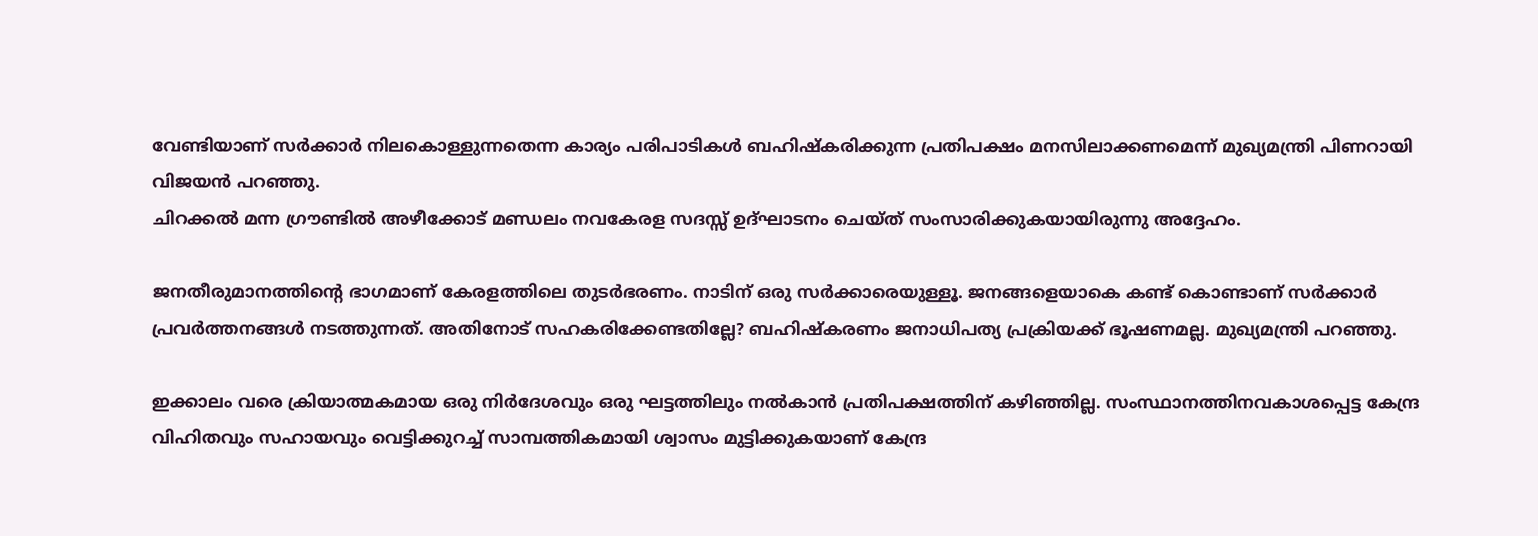വേണ്ടിയാണ് സര്‍ക്കാര്‍ നിലകൊള്ളുന്നതെന്ന കാര്യം പരിപാടികള്‍ ബഹിഷ്‌കരിക്കുന്ന പ്രതിപക്ഷം മനസിലാക്കണമെന്ന് മുഖ്യമന്ത്രി പിണറായി വിജയന്‍ പറഞ്ഞു.
ചിറക്കല്‍ മന്ന ഗ്രൗണ്ടില്‍ അഴീക്കോട് മണ്ഡലം നവകേരള സദസ്സ് ഉദ്ഘാടനം ചെയ്ത് സംസാരിക്കുകയായിരുന്നു അദ്ദേഹം.

ജനതീരുമാനത്തിന്റെ ഭാഗമാണ് കേരളത്തിലെ തുടര്‍ഭരണം. നാടിന് ഒരു സര്‍ക്കാരെയുള്ളൂ. ജനങ്ങളെയാകെ കണ്ട് കൊണ്ടാണ് സര്‍ക്കാര്‍ പ്രവര്‍ത്തനങ്ങള്‍ നടത്തുന്നത്. അതിനോട് സഹകരിക്കേണ്ടതില്ലേ? ബഹിഷ്‌കരണം ജനാധിപത്യ പ്രക്രിയക്ക് ഭൂഷണമല്ല. മുഖ്യമന്ത്രി പറഞ്ഞു.

ഇക്കാലം വരെ ക്രിയാത്മകമായ ഒരു നിര്‍ദേശവും ഒരു ഘട്ടത്തിലും നല്‍കാന്‍ പ്രതിപക്ഷത്തിന് കഴിഞ്ഞില്ല. സംസ്ഥാനത്തിനവകാശപ്പെട്ട കേന്ദ്ര വിഹിതവും സഹായവും വെട്ടിക്കുറച്ച് സാമ്പത്തികമായി ശ്വാസം മുട്ടിക്കുകയാണ് കേന്ദ്ര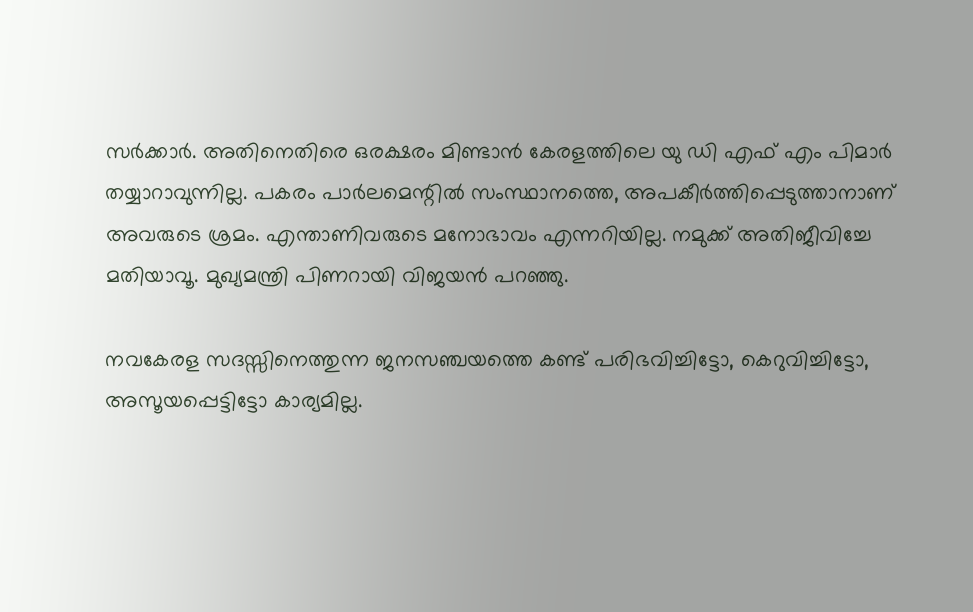സര്‍ക്കാര്‍. അതിനെതിരെ ഒരക്ഷരം മിണ്ടാന്‍ കേരളത്തിലെ യു ഡി എഫ് എം പിമാര്‍ തയ്യാറാവുന്നില്ല. പകരം പാര്‍ലമെന്റില്‍ സംസ്ഥാനത്തെ, അപകീര്‍ത്തിപ്പെടുത്താനാണ് അവരുടെ ശ്രമം. എന്താണിവരുടെ മനോഭാവം എന്നറിയില്ല. നമുക്ക് അതിജീവിച്ചേ മതിയാവൂ. മുഖ്യമന്ത്രി പിണറായി വിജയന്‍ പറഞ്ഞു.

നവകേരള സദസ്സിനെത്തുന്ന ജനസഞ്ചയത്തെ കണ്ട് പരിഭവിച്ചിട്ടോ, കെറുവിച്ചിട്ടോ, അസൂയപ്പെട്ടിട്ടോ കാര്യമില്ല.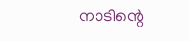നാടിന്റെ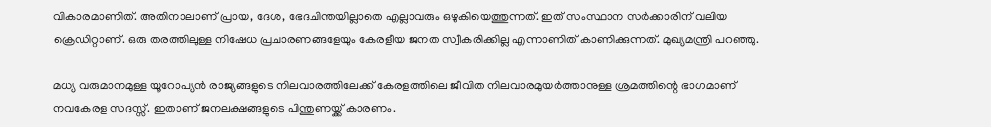വികാരമാണിത്. അതിനാലാണ് പ്രായ, ദേശ, ഭേദചിന്തയില്ലാതെ എല്ലാവരും ഒഴുകിയെത്തുന്നത്. ഇത് സംസ്ഥാന സര്‍ക്കാരിന് വലിയ ക്രെഡിറ്റാണ്. ഒരു തരത്തിലുള്ള നിഷേധ പ്രചാരണങ്ങളേയും കേരളീയ ജനത സ്വീകരിക്കില്ല എന്നാണിത് കാണിക്കുന്നത്. മുഖ്യമന്ത്രി പറഞ്ഞു.

മധ്യ വരുമാനമുള്ള യൂറോപ്യന്‍ രാജ്യങ്ങളുടെ നിലവാരത്തിലേക്ക് കേരളത്തിലെ ജീവിത നിലവാരമുയര്‍ത്താനുള്ള ശ്രമത്തിന്റെ ഭാഗമാണ് നവകേരള സദസ്സ്. ഇതാണ് ജനലക്ഷങ്ങളുടെ പിന്തുണയ്ക്ക് കാരണം.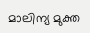മാലിന്യ മുക്ത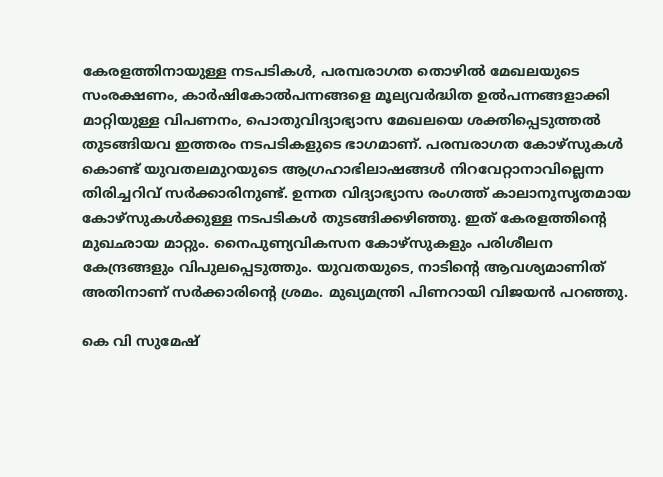കേരളത്തിനായുള്ള നടപടികള്‍, പരമ്പരാഗത തൊഴില്‍ മേഖലയുടെ സംരക്ഷണം, കാര്‍ഷികോല്‍പന്നങ്ങളെ മൂല്യവര്‍ദ്ധിത ഉല്‍പന്നങ്ങളാക്കി മാറ്റിയുള്ള വിപണനം, പൊതുവിദ്യാഭ്യാസ മേഖലയെ ശക്തിപ്പെടുത്തല്‍ തുടങ്ങിയവ ഇത്തരം നടപടികളുടെ ഭാഗമാണ്. പരമ്പരാഗത കോഴ്‌സുകള്‍ കൊണ്ട് യുവതലമുറയുടെ ആഗ്രഹാഭിലാഷങ്ങള്‍ നിറവേറ്റാനാവില്ലെന്ന തിരിച്ചറിവ് സര്‍ക്കാരിനുണ്ട്. ഉന്നത വിദ്യാഭ്യാസ രംഗത്ത് കാലാനുസൃതമായ കോഴ്‌സുകള്‍ക്കുള്ള നടപടികള്‍ തുടങ്ങിക്കഴിഞ്ഞു. ഇത് കേരളത്തിന്റെ മുഖഛായ മാറ്റും. നൈപുണ്യവികസന കോഴ്‌സുകളും പരിശീലന കേന്ദ്രങ്ങളും വിപുലപ്പെടുത്തും. യുവതയുടെ, നാടിന്റെ ആവശ്യമാണിത് അതിനാണ് സര്‍ക്കാരിന്റെ ശ്രമം. മുഖ്യമന്ത്രി പിണറായി വിജയന്‍ പറഞ്ഞു.

കെ വി സുമേഷ്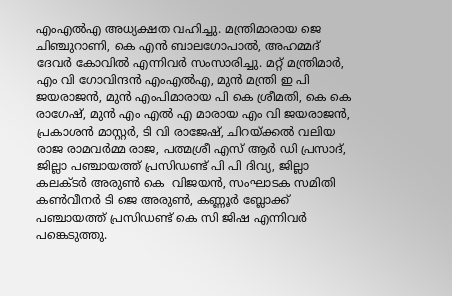എംഎല്‍എ അധ്യക്ഷത വഹിച്ചു. മന്ത്രിമാരായ ജെ ചിഞ്ചുറാണി, കെ എന്‍ ബാലഗോപാല്‍, അഹമ്മദ് ദേവര്‍ കോവില്‍ എന്നിവര്‍ സംസാരിച്ചു. മറ്റ് മന്ത്രിമാര്‍, എം വി ഗോവിന്ദന്‍ എംഎല്‍എ, മുന്‍ മന്ത്രി ഇ പി ജയരാജന്‍, മുന്‍ എംപിമാരായ പി കെ ശ്രീമതി, കെ കെ രാഗേഷ്, മുന്‍ എം എല്‍ എ മാരായ എം വി ജയരാജന്‍, പ്രകാശന്‍ മാസ്റ്റര്‍, ടി വി രാജേഷ്, ചിറയ്ക്കല്‍ വലിയ രാജ രാമവര്‍മ്മ രാജ, പത്മശ്രീ എസ് ആര്‍ ഡി പ്രസാദ്, ജില്ലാ പഞ്ചായത്ത് പ്രസിഡണ്ട് പി പി ദിവ്യ, ജില്ലാ കലക്ടര്‍ അരുണ്‍ കെ  വിജയന്‍, സംഘാടക സമിതി കണ്‍വീനര്‍ ടി ജെ അരുണ്‍, കണ്ണൂര്‍ ബ്ലോക്ക് പഞ്ചായത്ത് പ്രസിഡണ്ട് കെ സി ജിഷ എന്നിവര്‍ പങ്കെടുത്തു.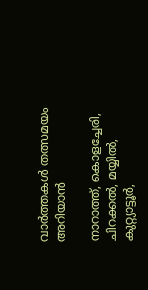വാർത്തകൾ തത്സമയം അറിയാൻ

നാറാത്ത്, കൊളച്ചേരി, ചിറക്കൽ, മയ്യിൽ, കുറ്റ്യാട്ടൂർ,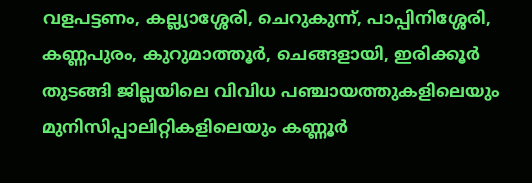വളപട്ടണം, കല്ല്യാശ്ശേരി, ചെറുകുന്ന്, പാപ്പിനിശ്ശേരി, കണ്ണപുരം, കുറുമാത്തൂർ, ചെങ്ങളായി, ഇരിക്കൂർ തുടങ്ങി ജില്ലയിലെ വിവിധ പഞ്ചായത്തുകളിലെയും മുനിസിപ്പാലിറ്റികളിലെയും കണ്ണൂർ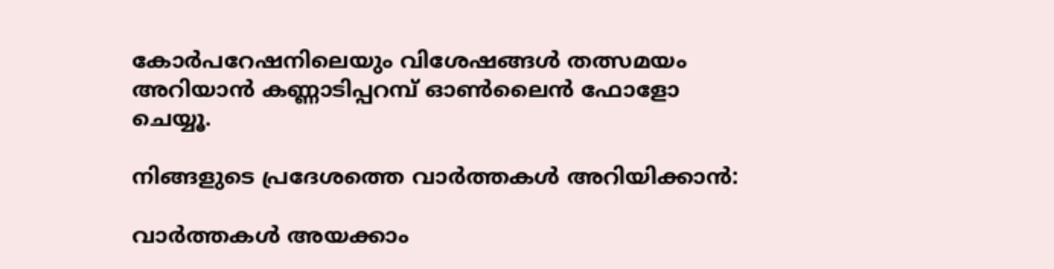കോർപറേഷനിലെയും വിശേഷങ്ങൾ തത്സമയം അറിയാൻ കണ്ണാടിപ്പറമ്പ് ഓൺലൈൻ ഫോളോ ചെയ്യൂ.

നിങ്ങളുടെ പ്രദേശത്തെ വാർത്തകൾ അറിയിക്കാൻ:

വാർത്തകൾ അയക്കാം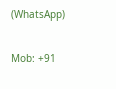(WhatsApp)

Mob: +91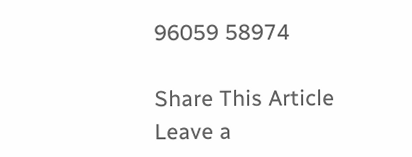96059 58974

Share This Article
Leave a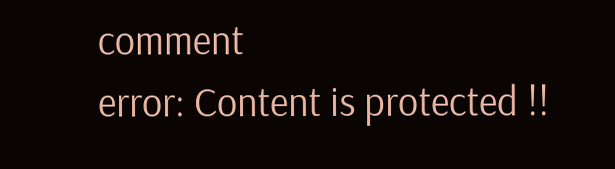comment
error: Content is protected !!